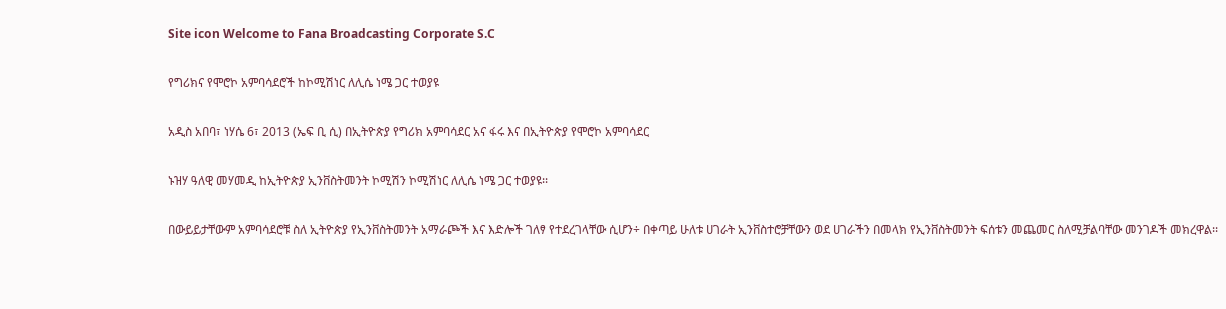Site icon Welcome to Fana Broadcasting Corporate S.C

የግሪክና የሞሮኮ አምባሳደሮች ከኮሚሽነር ለሊሴ ነሜ ጋር ተወያዩ

አዲስ አበባ፣ ነሃሴ 6፣ 2013 (ኤፍ ቢ ሲ) በኢትዮጵያ የግሪክ አምባሳደር አና ፋሩ እና በኢትዮጵያ የሞሮኮ አምባሳደር

ኑዝሃ ዓለዊ መሃመዲ ከኢትዮጵያ ኢንቨስትመንት ኮሚሽን ኮሚሽነር ለሊሴ ነሜ ጋር ተወያዩ፡፡

በውይይታቸውም አምባሳደሮቹ ስለ ኢትዮጵያ የኢንቨስትመንት አማራጮች እና እድሎች ገለፃ የተደረገላቸው ሲሆን÷ በቀጣይ ሁለቱ ሀገራት ኢንቨስተሮቻቸውን ወደ ሀገራችን በመላክ የኢንቨስትመንት ፍሰቱን መጨመር ስለሚቻልባቸው መንገዶች መክረዋል፡፡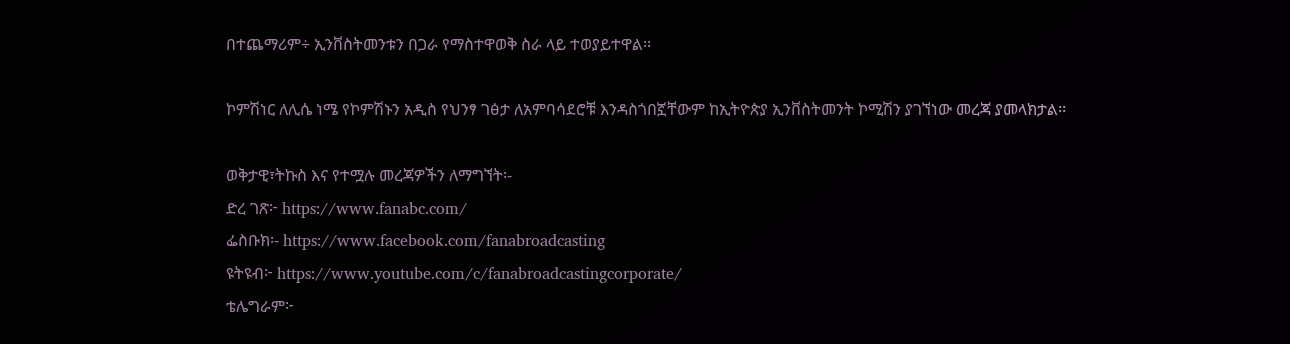በተጨማሪም÷ ኢንቨስትመንቱን በጋራ የማስተዋወቅ ስራ ላይ ተወያይተዋል፡፡

ኮምሽነር ለሊሴ ነሜ የኮምሽኑን አዲስ የህንፃ ገፅታ ለአምባሳደሮቹ እንዳስጎበኟቸውም ከኢትዮጵያ ኢንቨስትመንት ኮሚሽን ያገኘነው መረጃ ያመላክታል፡፡

ወቅታዊ፣ትኩስ እና የተሟሉ መረጃዎችን ለማግኘት፡-
ድረ ገጽ፦ https://www.fanabc.com/
ፌስቡክ፡- https://www.facebook.com/fanabroadcasting
ዩትዩብ፦ https://www.youtube.com/c/fanabroadcastingcorporate/
ቴሌግራም፦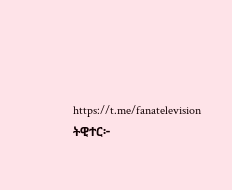https://t.me/fanatelevision
ትዊተር፦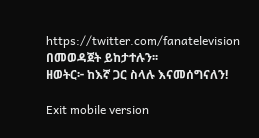https://twitter.com/fanatelevision በመወዳጀት ይከታተሉን፡፡
ዘወትር፦ ከእኛ ጋር ስላሉ እናመሰግናለን!

Exit mobile version